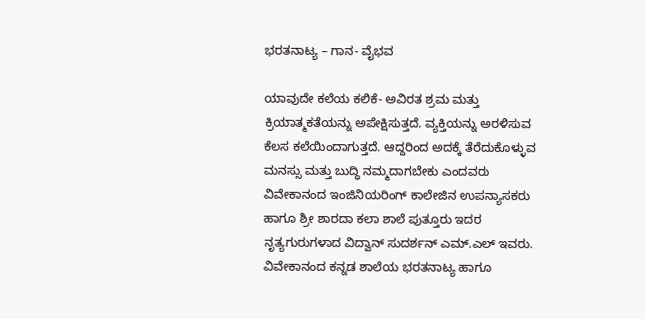ಭರತನಾಟ್ಯ – ಗಾನ- ವೈಭವ

ಯಾವುದೇ ಕಲೆಯ ಕಲಿಕೆ- ಅವಿರತ ಶ್ರಮ ಮತ್ತು ಕ್ರಿಯಾತ್ಮಕತೆಯನ್ನು ಅಪೇಕ್ಷಿಸುತ್ತದೆ. ವ್ಯಕ್ತಿಯನ್ನು ಅರಳಿಸುವ ಕೆಲಸ ಕಲೆಯಿಂದಾಗುತ್ತದೆ. ಆದ್ದರಿಂದ ಅದಕ್ಕೆ ತೆರೆದುಕೊಳ್ಳುವ ಮನಸ್ಸು ಮತ್ತು ಬುದ್ಧಿ ನಮ್ಮದಾಗಬೇಕು ಎಂದವರು ವಿವೇಕಾನಂದ ಇಂಜಿನಿಯರಿಂಗ್ ಕಾಲೇಜಿನ ಉಪನ್ಯಾಸಕರು ಹಾಗೂ ಶ್ರೀ ಶಾರದಾ ಕಲಾ ಶಾಲೆ ಪುತ್ತೂರು ಇದರ ನೃತ್ಯಗುರುಗಳಾದ ವಿದ್ವಾನ್ ಸುದರ್ಶನ್ ಎಮ್.ಎಲ್ ಇವರು. ವಿವೇಕಾನಂದ ಕನ್ನಡ ಶಾಲೆಯ ಭರತನಾಟ್ಯ ಹಾಗೂ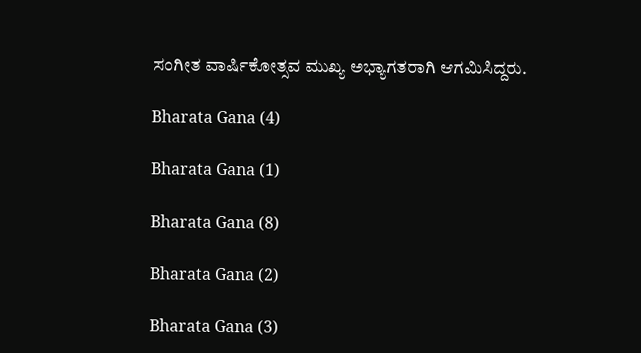ಸಂಗೀತ ವಾರ್ಷಿಕೋತ್ಸವ ಮುಖ್ಯ ಅಭ್ಯಾಗತರಾಗಿ ಆಗಮಿಸಿದ್ದರು.

Bharata Gana (4)

Bharata Gana (1)

Bharata Gana (8)

Bharata Gana (2)

Bharata Gana (3)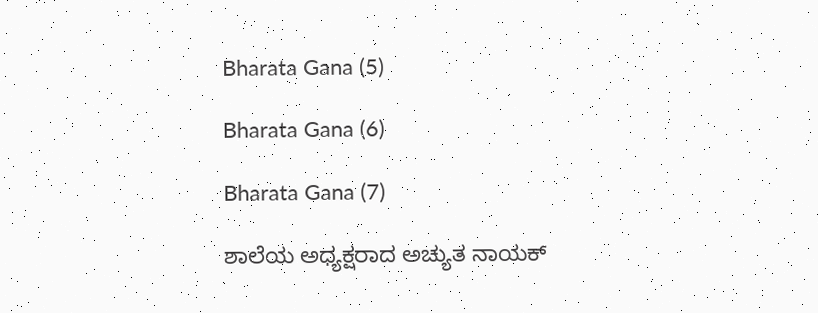Bharata Gana (5)

Bharata Gana (6)

Bharata Gana (7)

ಶಾಲೆಯ ಅಧ್ಯಕ್ಷರಾದ ಅಚ್ಯುತ ನಾಯಕ್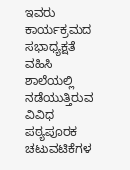ಇವರು ಕಾರ್ಯಕ್ರಮದ ಸಭಾಧ್ಯಕ್ಷತೆ ವಹಿಸಿ ಶಾಲೆಯಲ್ಲಿ ನಡೆಯುತ್ತಿರುವ ವಿವಿಧ ಪಠ್ಯಪೂರಕ ಚಟುವಟಿಕೆಗಳ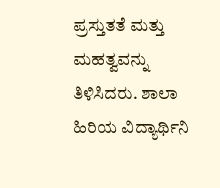ಪ್ರಸ್ತುತತೆ ಮತ್ತು ಮಹತ್ವವನ್ನು ತಿಳಿಸಿದರು. ಶಾಲಾ ಹಿರಿಯ ವಿದ್ಯಾರ್ಥಿನಿ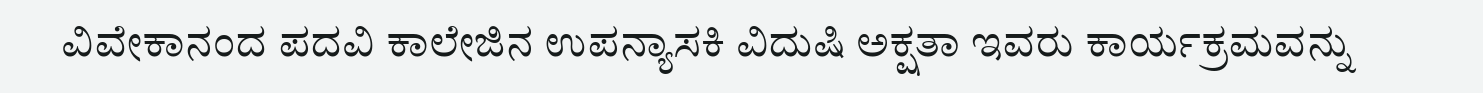ವಿವೇಕಾನಂದ ಪದವಿ ಕಾಲೇಜಿನ ಉಪನ್ಯಾಸಕಿ ವಿದುಷಿ ಅಕ್ಷತಾ ಇವರು ಕಾರ್ಯಕ್ರಮವನ್ನು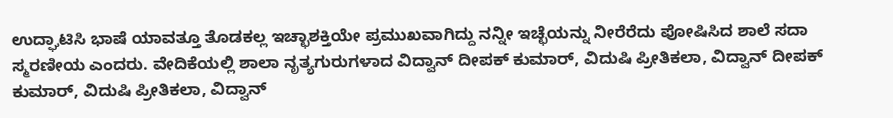ಉದ್ಘಾಟಿಸಿ ಭಾಷೆ ಯಾವತ್ತೂ ತೊಡಕಲ್ಲ ಇಚ್ಛಾಶಕ್ತಿಯೇ ಪ್ರಮುಖವಾಗಿದ್ದು ನನ್ನೀ ಇಚ್ಛೆಯನ್ನು ನೀರೆರೆದು ಪೋಷಿಸಿದ ಶಾಲೆ ಸದಾ ಸ್ಮರಣೀಯ ಎಂದರು. ವೇದಿಕೆಯಲ್ಲಿ ಶಾಲಾ ನೃತ್ಯಗುರುಗಳಾದ ವಿದ್ವಾನ್ ದೀಪಕ್ ಕುಮಾರ್, ವಿದುಷಿ ಪ್ರೀತಿಕಲಾ, ವಿದ್ವಾನ್ ದೀಪಕ್ ಕುಮಾರ್, ವಿದುಷಿ ಪ್ರೀತಿಕಲಾ, ವಿದ್ವಾನ್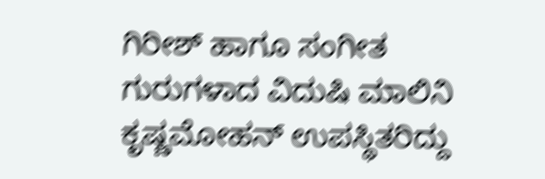ಗಿರೀಶ್ ಹಾಗೂ ಸಂಗೀತ ಗುರುಗಳಾದ ವಿದುಷಿ ಮಾಲಿನಿ ಕೃಷ್ಣಮೋಹನ್ ಉಪಸ್ಥಿತರಿದ್ದು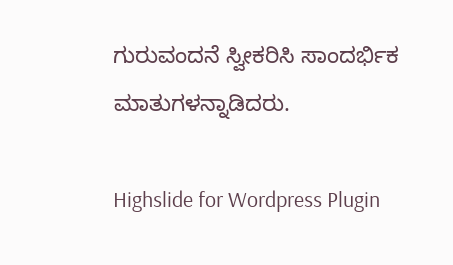ಗುರುವಂದನೆ ಸ್ವೀಕರಿಸಿ ಸಾಂದರ್ಭಿಕ ಮಾತುಗಳನ್ನಾಡಿದರು.

Highslide for Wordpress Plugin